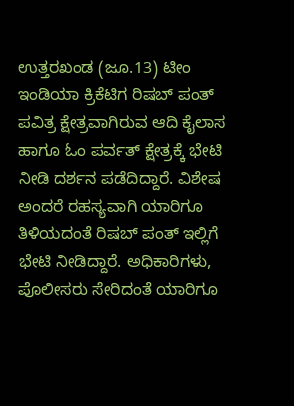ಉತ್ತರಖಂಡ (ಜೂ.13) ಟೀಂ ಇಂಡಿಯಾ ಕ್ರಿಕೆಟಿಗ ರಿಷಬ್ ಪಂತ್ ಪವಿತ್ರ ಕ್ಷೇತ್ರವಾಗಿರುವ ಆದಿ ಕೈಲಾಸ ಹಾಗೂ ಓಂ ಪರ್ವತ್ ಕ್ಷೇತ್ರಕ್ಕೆ ಭೇಟಿ ನೀಡಿ ದರ್ಶನ ಪಡೆದಿದ್ದಾರೆ. ವಿಶೇಷ ಅಂದರೆ ರಹಸ್ಯವಾಗಿ ಯಾರಿಗೂ ತಿಳಿಯದಂತೆ ರಿಷಬ್ ಪಂತ್ ಇಲ್ಲಿಗೆ ಭೇಟಿ ನೀಡಿದ್ದಾರೆ. ಅಧಿಕಾರಿಗಳು, ಪೊಲೀಸರು ಸೇರಿದಂತೆ ಯಾರಿಗೂ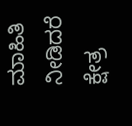ಮಾಹಿತಿ ನೀಡಿದರೆ ಕ್ಷೇತ್ರ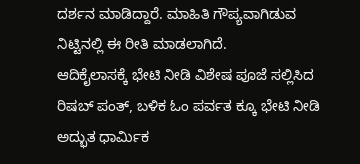ದರ್ಶನ ಮಾಡಿದ್ದಾರೆ. ಮಾಹಿತಿ ಗೌಪ್ಯವಾಗಿಡುವ ನಿಟ್ಟಿನಲ್ಲಿ ಈ ರೀತಿ ಮಾಡಲಾಗಿದೆ.
ಆದಿಕೈಲಾಸಕ್ಕೆ ಭೇಟಿ ನೀಡಿ ವಿಶೇಷ ಪೂಜೆ ಸಲ್ಲಿಸಿದ ರಿಷಬ್ ಪಂತ್, ಬಳಿಕ ಓಂ ಪರ್ವತ ಕ್ಕೂ ಭೇಟಿ ನೀಡಿ ಅದ್ಭುತ ಧಾರ್ಮಿಕ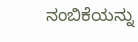ನಂಬಿಕೆಯನ್ನು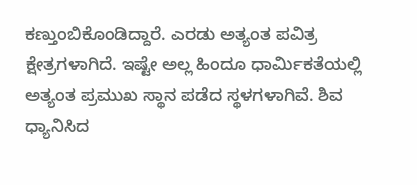ಕಣ್ತುಂಬಿಕೊಂಡಿದ್ದಾರೆ. ಎರಡು ಅತ್ಯಂತ ಪವಿತ್ರ ಕ್ಷೇತ್ರಗಳಾಗಿದೆ. ಇಷ್ಟೇ ಅಲ್ಲ ಹಿಂದೂ ಧಾರ್ಮಿಕತೆಯಲ್ಲಿ ಅತ್ಯಂತ ಪ್ರಮುಖ ಸ್ಥಾನ ಪಡೆದ ಸ್ಥಳಗಳಾಗಿವೆ. ಶಿವ ಧ್ಯಾನಿಸಿದ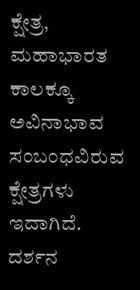ಕ್ಷೇತ್ರ, ಮಹಾಭಾರತ ಕಾಲಕ್ಕೂ ಅವಿನಾಭಾವ ಸಂಬಂಧವಿರುವ ಕ್ಷೇತ್ರಗಳು ಇದಾಗಿದೆ. ದರ್ಶನ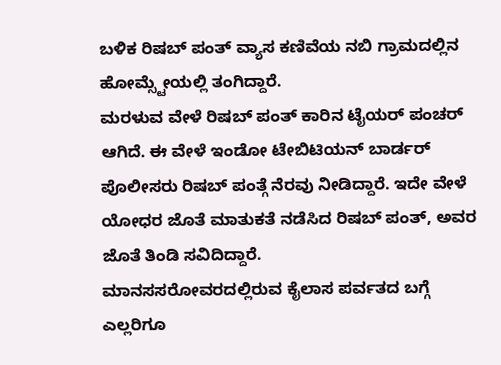ಬಳಿಕ ರಿಷಬ್ ಪಂತ್ ವ್ಯಾಸ ಕಣಿವೆಯ ನಬಿ ಗ್ರಾಮದಲ್ಲಿನ ಹೋಮ್ಸ್ಟೇಯಲ್ಲಿ ತಂಗಿದ್ದಾರೆ.
ಮರಳುವ ವೇಳೆ ರಿಷಬ್ ಪಂತ್ ಕಾರಿನ ಟೈಯರ್ ಪಂಚರ್ ಆಗಿದೆ. ಈ ವೇಳೆ ಇಂಡೋ ಟೇಬಿಟಿಯನ್ ಬಾರ್ಡರ್ ಪೊಲೀಸರು ರಿಷಬ್ ಪಂತ್ಗೆ ನೆರವು ನೀಡಿದ್ದಾರೆ. ಇದೇ ವೇಳೆ ಯೋಧರ ಜೊತೆ ಮಾತುಕತೆ ನಡೆಸಿದ ರಿಷಬ್ ಪಂತ್, ಅವರ ಜೊತೆ ತಿಂಡಿ ಸವಿದಿದ್ದಾರೆ.
ಮಾನಸಸರೋವರದಲ್ಲಿರುವ ಕೈಲಾಸ ಪರ್ವತದ ಬಗ್ಗೆ ಎಲ್ಲರಿಗೂ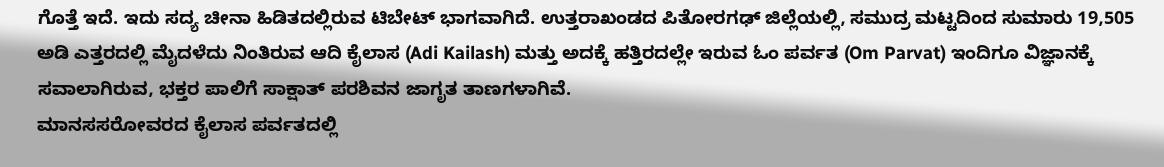ಗೊತ್ತೆ ಇದೆ. ಇದು ಸದ್ಯ ಚೀನಾ ಹಿಡಿತದಲ್ಲಿರುವ ಟಿಬೇಟ್ ಭಾಗವಾಗಿದೆ. ಉತ್ತರಾಖಂಡದ ಪಿತೋರಗಢ್ ಜಿಲ್ಲೆಯಲ್ಲಿ, ಸಮುದ್ರ ಮಟ್ಟದಿಂದ ಸುಮಾರು 19,505 ಅಡಿ ಎತ್ತರದಲ್ಲಿ ಮೈದಳೆದು ನಿಂತಿರುವ ಆದಿ ಕೈಲಾಸ (Adi Kailash) ಮತ್ತು ಅದಕ್ಕೆ ಹತ್ತಿರದಲ್ಲೇ ಇರುವ ಓಂ ಪರ್ವತ (Om Parvat) ಇಂದಿಗೂ ವಿಜ್ಞಾನಕ್ಕೆ ಸವಾಲಾಗಿರುವ, ಭಕ್ತರ ಪಾಲಿಗೆ ಸಾಕ್ಷಾತ್ ಪರಶಿವನ ಜಾಗೃತ ತಾಣಗಳಾಗಿವೆ.
ಮಾನಸಸರೋವರದ ಕೈಲಾಸ ಪರ್ವತದಲ್ಲಿ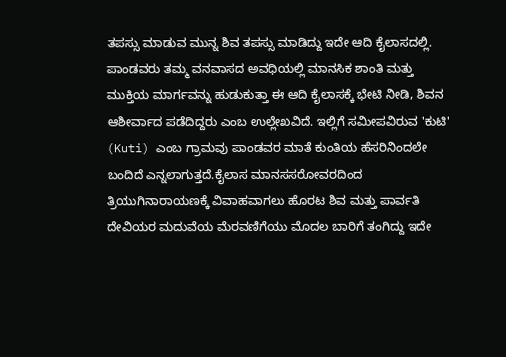ತಪಸ್ಸು ಮಾಡುವ ಮುನ್ನ ಶಿವ ತಪಸ್ಸು ಮಾಡಿದ್ದು ಇದೇ ಆದಿ ಕೈಲಾಸದಲ್ಲಿ. ಪಾಂಡವರು ತಮ್ಮ ವನವಾಸದ ಅವಧಿಯಲ್ಲಿ ಮಾನಸಿಕ ಶಾಂತಿ ಮತ್ತು ಮುಕ್ತಿಯ ಮಾರ್ಗವನ್ನು ಹುಡುಕುತ್ತಾ ಈ ಆದಿ ಕೈಲಾಸಕ್ಕೆ ಭೇಟಿ ನೀಡಿ, ಶಿವನ ಆಶೀರ್ವಾದ ಪಡೆದಿದ್ದರು ಎಂಬ ಉಲ್ಲೇಖವಿದೆ. ಇಲ್ಲಿಗೆ ಸಮೀಪವಿರುವ 'ಕುಟಿ' (Kuti) ಎಂಬ ಗ್ರಾಮವು ಪಾಂಡವರ ಮಾತೆ ಕುಂತಿಯ ಹೆಸರಿನಿಂದಲೇ ಬಂದಿದೆ ಎನ್ನಲಾಗುತ್ತದೆ.ಕೈಲಾಸ ಮಾನಸಸರೋವರದಿಂದ ತ್ರಿಯುಗಿನಾರಾಯಣಕ್ಕೆ ವಿವಾಹವಾಗಲು ಹೊರಟ ಶಿವ ಮತ್ತು ಪಾರ್ವತಿ ದೇವಿಯರ ಮದುವೆಯ ಮೆರವಣಿಗೆಯು ಮೊದಲ ಬಾರಿಗೆ ತಂಗಿದ್ದು ಇದೇ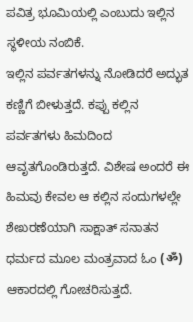ಪವಿತ್ರ ಭೂಮಿಯಲ್ಲಿ ಎಂಬುದು ಇಲ್ಲಿನ ಸ್ಥಳೀಯ ನಂಬಿಕೆ.
ಇಲ್ಲಿನ ಪರ್ವತಗಳನ್ನು ನೋಡಿದರೆ ಅದ್ಭುತ ಕಣ್ಣಿಗೆ ಬೀಳುತ್ತದೆ. ಕಪ್ಪು ಕಲ್ಲಿನ ಪರ್ವತಗಳು ಹಿಮದಿಂದ ಆವೃತಗೊಂಡಿರುತ್ತದೆ. ವಿಶೇಷ ಅಂದರೆ ಈ ಹಿಮವು ಕೇವಲ ಆ ಕಲ್ಲಿನ ಸಂದುಗಳಲ್ಲೇ ಶೇಖರಣೆಯಾಗಿ ಸಾಕ್ಷಾತ್ ಸನಾತನ ಧರ್ಮದ ಮೂಲ ಮಂತ್ರವಾದ ಓಂ (ॐ) ಆಕಾರದಲ್ಲಿ ಗೋಚರಿಸುತ್ತದೆ.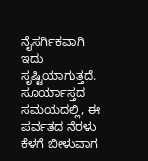ನೈಸರ್ಗಿಕವಾಗಿ ಇದು ಸೃಷ್ಟಿಯಾಗುತ್ತದೆ. ಸೂರ್ಯಾಸ್ತದ ಸಮಯದಲ್ಲಿ, ಈ ಪರ್ವತದ ನೆರಳು ಕೆಳಗೆ ಬೀಳುವಾಗ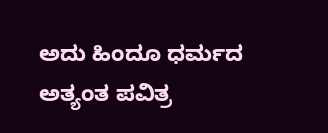ಅದು ಹಿಂದೂ ಧರ್ಮದ ಅತ್ಯಂತ ಪವಿತ್ರ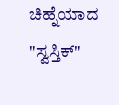ಚಿಹ್ನೆಯಾದ "ಸ್ವಸ್ತಿಕ್"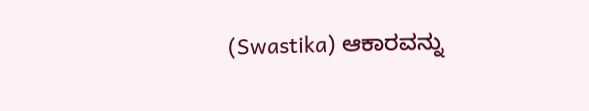(Swastika) ಆಕಾರವನ್ನು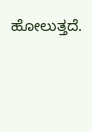ಹೋಲುತ್ತದೆ.